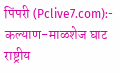पिंपरी (Pclive7.com):- कल्याण-माळशेज घाट राष्ट्रीय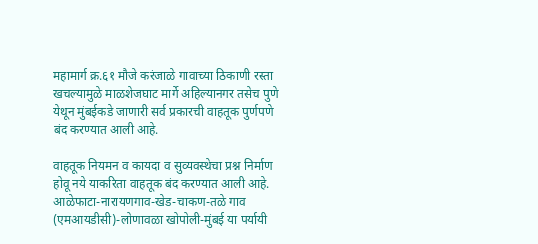महामार्ग क्र.६१ मौजे करंजाळे गावाच्या ठिकाणी रस्ता खचल्यामुळे माळशेजघाट मार्गे अहिल्यानगर तसेच पुणे येथून मुंबईकडे जाणारी सर्व प्रकारची वाहतूक पुर्णपणे बंद करण्यात आली आहे.

वाहतूक नियमन व कायदा व सुव्यवस्थेचा प्रश्न निर्माण होवू नये याकरिता वाहतूक बंद करण्यात आली आहे. आळेफाटा-नारायणगाव-खेड-चाकण-तळे गाव (एमआयडीसी)-लोणावळा खोपोली-मुंबई या पर्यायी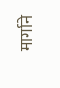मार्गाने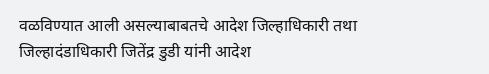वळविण्यात आली असल्याबाबतचे आदेश जिल्हाधिकारी तथा जिल्हादंडाधिकारी जितेंद्र डुडी यांनी आदेश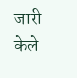जारी केले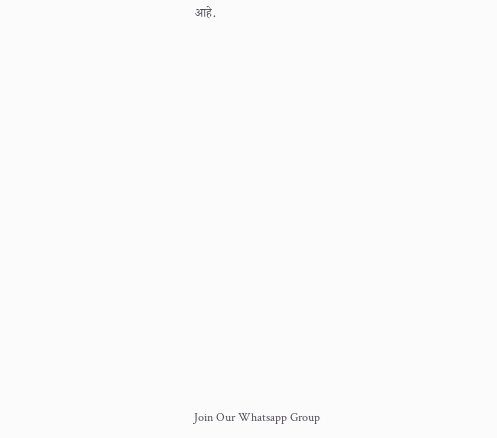आहे.





















Join Our Whatsapp Group